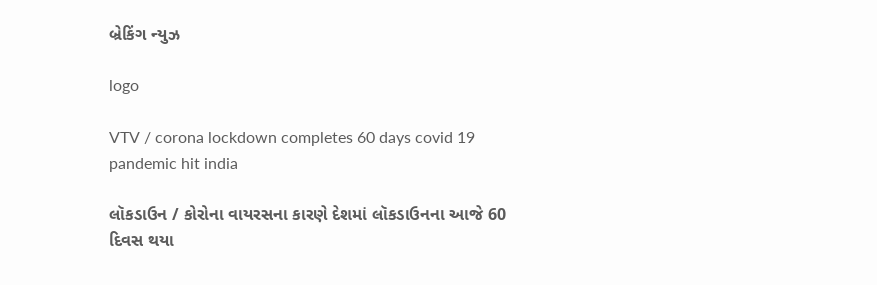બ્રેકિંગ ન્યુઝ

logo

VTV / corona lockdown completes 60 days covid 19 pandemic hit india

લૉકડાઉન / કોરોના વાયરસના કારણે દેશમાં લૉકડાઉનના આજે 60 દિવસ થયા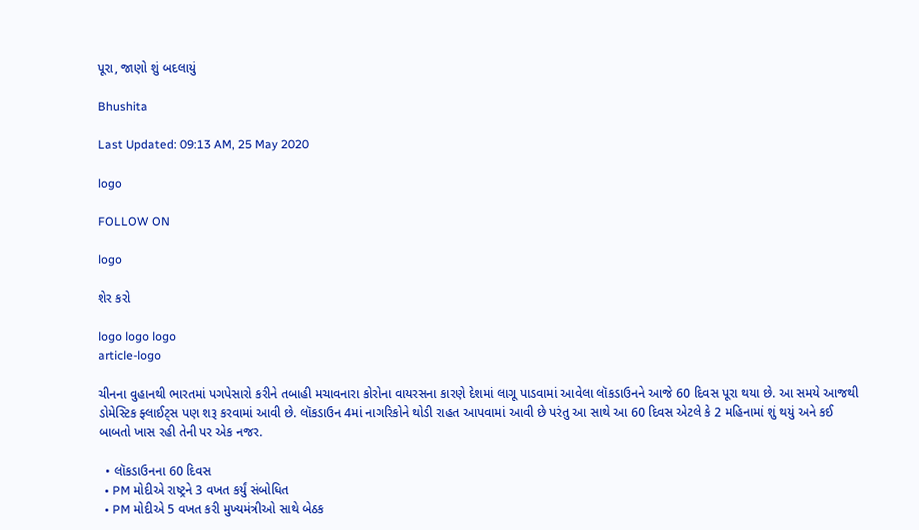પૂરા, જાણો શું બદલાયું

Bhushita

Last Updated: 09:13 AM, 25 May 2020

logo

FOLLOW ON

logo

શેર કરો

logo logo logo
article-logo

ચીનના વુહાનથી ભારતમાં પગપેસારો કરીને તબાહી મચાવનારા કોરોના વાયરસના કારણે દેશમાં લાગૂ પાડવામાં આવેલા લૉકડાઉનને આજે 60 દિવસ પૂરા થયા છે. આ સમયે આજથી ડોમેસ્ટિક ફ્લાઈટ્સ પણ શરૂ કરવામાં આવી છે. લૉકડાઉન 4માં નાગરિકોને થોડી રાહત આપવામાં આવી છે પરંતુ આ સાથે આ 60 દિવસ એટલે કે 2 મહિનામાં શું થયું અને કઈ બાબતો ખાસ રહી તેની પર એક નજર.

  • લૉકડાઉનના 60 દિવસ
  • PM મોદીએ રાષ્ટ્રને 3 વખત કર્યું સંબોધિત
  • PM મોદીએ 5 વખત કરી મુખ્યમંત્રીઓ સાથે બેઠક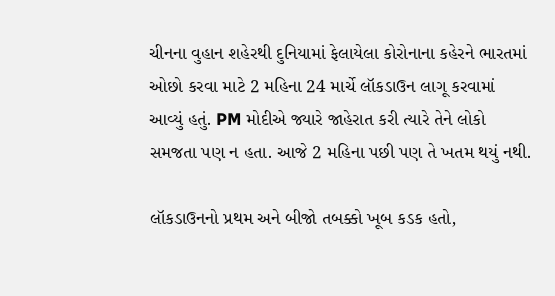ચીનના વુહાન શહેરથી દુનિયામાં ફેલાયેલા કોરોનાના કહેરને ભારતમાં ઓછો કરવા માટે 2 મહિના 24 માર્ચે લૉકડાઉન લાગૂ કરવામાં આવ્યું હતું. PM મોદીએ જ્યારે જાહેરાત કરી ત્યારે તેને લોકો સમજતા પણ ન હતા. આજે 2 મહિના પછી પણ તે ખતમ થયું નથી.

લૉકડાઉનનો પ્રથમ અને બીજો તબક્કો ખૂબ કડક હતો,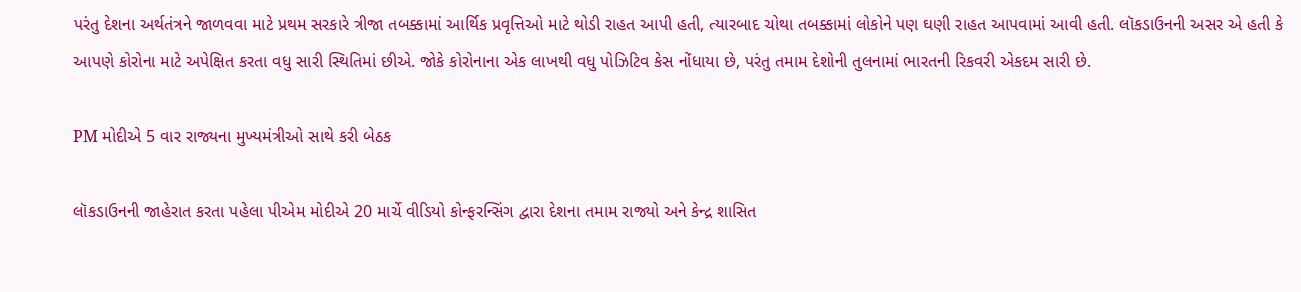પરંતુ દેશના અર્થતંત્રને જાળવવા માટે પ્રથમ સરકારે ત્રીજા તબક્કામાં આર્થિક પ્રવૃત્તિઓ માટે થોડી રાહત આપી હતી, ત્યારબાદ ચોથા તબક્કામાં લોકોને પણ ઘણી રાહત આપવામાં આવી હતી. લૉકડાઉનની અસર એ હતી કે આપણે કોરોના માટે અપેક્ષિત કરતા વધુ સારી સ્થિતિમાં છીએ. જોકે કોરોનાના એક લાખથી વધુ પોઝિટિવ કેસ નોંધાયા છે, પરંતુ તમામ દેશોની તુલનામાં ભારતની રિકવરી એકદમ સારી છે.

PM મોદીએ 5 વાર રાજ્યના મુખ્યમંત્રીઓ સાથે કરી બેઠક

લૉકડાઉનની જાહેરાત કરતા પહેલા પીએમ મોદીએ 20 માર્ચે વીડિયો કોન્ફરન્સિંગ દ્વારા દેશના તમામ રાજ્યો અને કેન્દ્ર શાસિત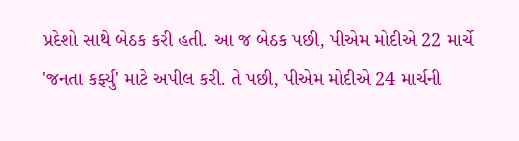પ્રદેશો સાથે બેઠક કરી હતી. આ જ બેઠક પછી, પીએમ મોદીએ 22 માર્ચે 'જનતા કર્ફ્યુ' માટે અપીલ કરી. તે પછી, પીએમ મોદીએ 24 માર્ચની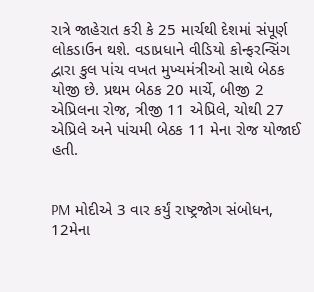રાત્રે જાહેરાત કરી કે 25 માર્ચથી દેશમાં સંપૂર્ણ લોકડાઉન થશે. વડાપ્રધાને વીડિયો કોન્ફરન્સિંગ દ્વારા કુલ પાંચ વખત મુખ્યમંત્રીઓ સાથે બેઠક યોજી છે. પ્રથમ બેઠક 20 માર્ચે, બીજી 2 એપ્રિલના રોજ, ત્રીજી 11 એપ્રિલે, ચોથી 27 એપ્રિલે અને પાંચમી બેઠક 11 મેના રોજ યોજાઈ હતી.


PM મોદીએ 3 વાર કર્યું રાષ્ટ્રજોગ સંબોધન, 12મેના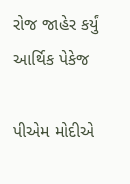રોજ જાહેર કર્યું આર્થિક પેકેજ

પીએમ મોદીએ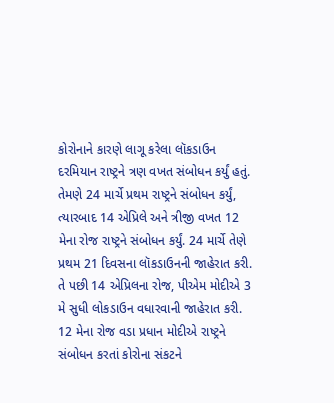કોરોનાને કારણે લાગૂ કરેલા લૉકડાઉન દરમિયાન રાષ્ટ્રને ત્રણ વખત સંબોધન કર્યું હતું. તેમણે 24 માર્ચે પ્રથમ રાષ્ટ્રને સંબોધન કર્યું, ત્યારબાદ 14 એપ્રિલે અને ત્રીજી વખત 12 મેના રોજ રાષ્ટ્રને સંબોધન કર્યું. 24 માર્ચે તેણે પ્રથમ 21 દિવસના લૉકડાઉનની જાહેરાત કરી. તે પછી 14 એપ્રિલના રોજ, પીએમ મોદીએ 3 મે સુધી લોકડાઉન વધારવાની જાહેરાત કરી. 12 મેના રોજ વડા પ્રધાન મોદીએ રાષ્ટ્રને સંબોધન કરતાં કોરોના સંકટને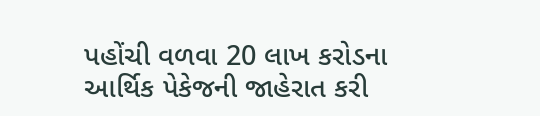પહોંચી વળવા 20 લાખ કરોડના આર્થિક પેકેજની જાહેરાત કરી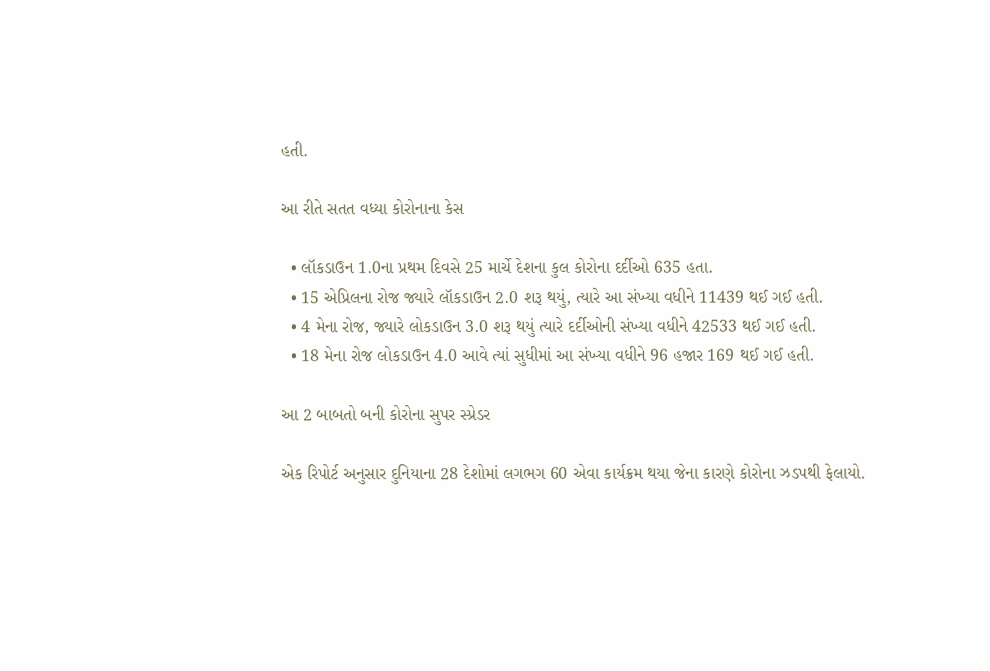હતી.

આ રીતે સતત વધ્યા કોરોનાના કેસ

  • લૉકડાઉન 1.0ના પ્રથમ દિવસે 25 માર્ચે દેશના કુલ કોરોના દર્દીઓ 635 હતા.
  • 15 એપ્રિલના રોજ જ્યારે લૉકડાઉન 2.0 શરૂ થયું, ત્યારે આ સંખ્યા વધીને 11439 થઈ ગઈ હતી.
  • 4 મેના રોજ, જ્યારે લોકડાઉન 3.0 શરૂ થયું ત્યારે દર્દીઓની સંખ્યા વધીને 42533 થઈ ગઈ હતી.
  • 18 મેના રોજ લોકડાઉન 4.0 આવે ત્યાં સુધીમાં આ સંખ્યા વધીને 96 હજાર 169 થઈ ગઈ હતી.

આ 2 બાબતો બની કોરોના સુપર સ્પ્રેડર

એક રિપોર્ટ અનુસાર દુનિયાના 28 દેશોમાં લગભગ 60 એવા કાર્યક્રમ થયા જેના કારણે કોરોના ઝડપથી ફેલાયો.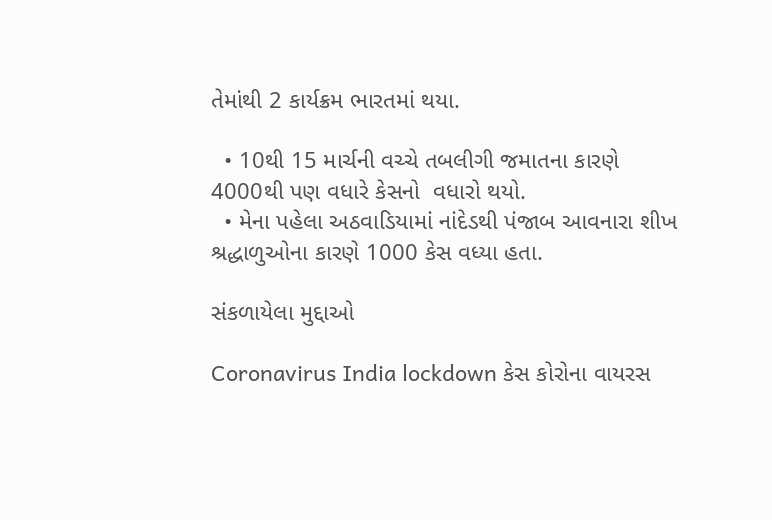તેમાંથી 2 કાર્યક્રમ ભારતમાં થયા.

  • 10થી 15 માર્ચની વચ્ચે તબલીગી જમાતના કારણે 4000થી પણ વધારે કેસનો  વધારો થયો.
  • મેના પહેલા અઠવાડિયામાં નાંદેડથી પંજાબ આવનારા શીખ શ્રદ્ધાળુઓના કારણે 1000 કેસ વધ્યા હતા.

સંકળાયેલા મુદ્દાઓ

Coronavirus India lockdown કેસ કોરોના વાયરસ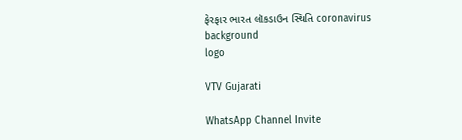ફેરફાર ભારત લૉકડાઉન સ્થિતિ coronavirus
background
logo

VTV Gujarati

WhatsApp Channel Invite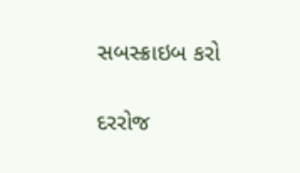સબસ્ક્રાઇબ કરો

દરરોજ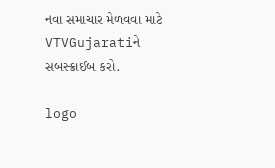નવા સમાચાર મેળવવા માટે VTVGujaratiને સબસ્ક્રાઈબ કરો.

logo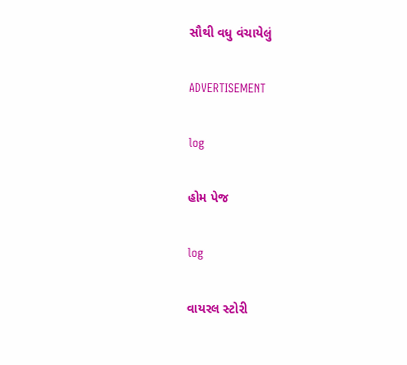સૌથી વધુ વંચાયેલું

ADVERTISEMENT

log

હોમ પેજ

log

વાયરલ સ્ટોરી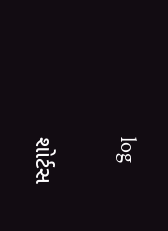log

શોર્ટસ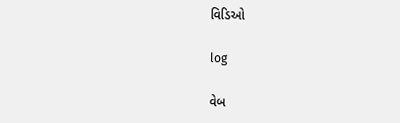વિડિઓ

log

વેબ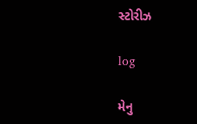સ્ટોરીઝ

log

મેનુ